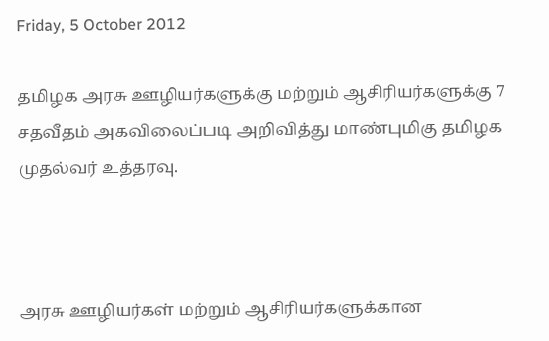Friday, 5 October 2012

தமிழக அரசு ஊழியர்களுக்கு மற்றும் ஆசிரியர்களுக்கு 7 சதவீதம் அகவிலைப்படி அறிவித்து மாண்புமிகு தமிழக முதல்வர் உத்தரவு.



அரசு ஊழியர்கள் மற்றும் ஆசிரியர்களுக்கான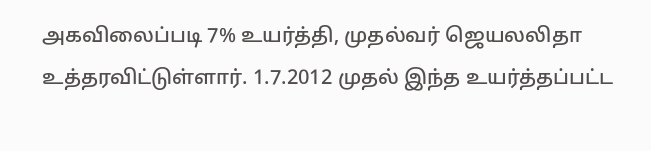அகவிலைப்படி 7% உயர்த்தி, முதல்வர் ஜெயலலிதா உத்தரவிட்டுள்ளார். 1.7.2012 முதல் இந்த உயர்த்தப்பட்ட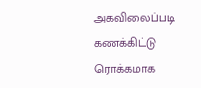அகவிலைப்படி கணக்கிட்டு ரொக்கமாக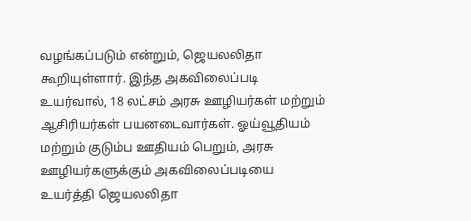வழங்கப்படும் என்றும், ஜெயலலிதா கூறியுள்ளார். இந்த அகவிலைப்படி உயர்வால், 18 லட்சம் அரசு ஊழியர்கள் மற்றும் ஆசிரியர்கள் பயனடைவார்கள். ஓய்வூதியம் மற்றும் குடும்ப ஊதியம் பெறும், அரசு ஊழியர்களுக்கும் அகவிலைப்படியை உயர்த்தி ஜெயலலிதா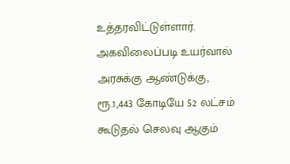உத்தரவிட்டுள்ளார். அகவிலைப்படி உயர்வால் அரசுக்கு ஆண்டுக்கு, ரூ.1,443 கோடியே 52 லட்சம் கூடுதல் செலவு ஆகும்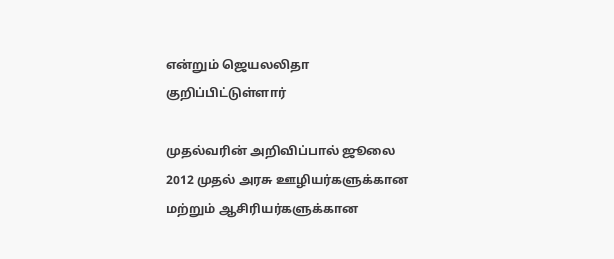என்றும் ஜெயலலிதா குறிப்பிட்டுள்ளார்

முதல்வரின் அறிவிப்பால் ஜூலை 2012 முதல் அரசு ஊழியர்களுக்கான மற்றும் ஆசிரியர்களுக்கான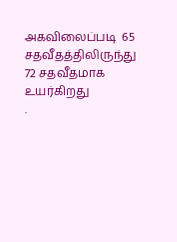அகவிலைப்படி  65 சதவீதத்திலிருந்து 72 சதவீதமாக உயர்கிறது
.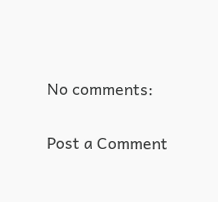No comments:

Post a Comment